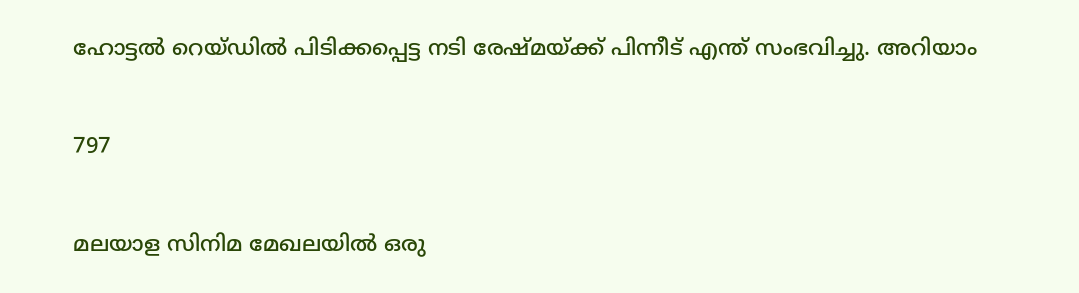ഹോട്ടൽ റെയ്‌ഡിൽ പിടിക്കപ്പെട്ട നടി രേഷ്മയ്ക്ക് പിന്നീട് എന്ത് സംഭവിച്ചു. അറിയാം

797

മലയാള സിനിമ മേഖലയിൽ ഒരു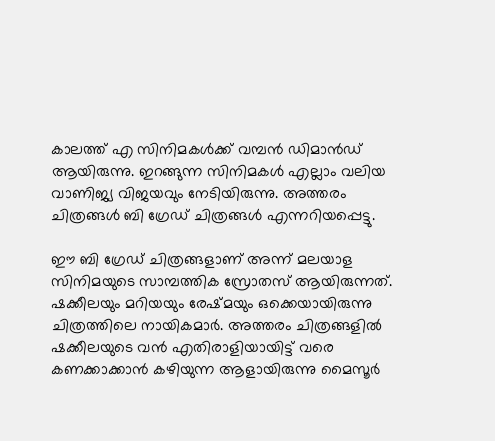കാലത്ത് എ സിനിമകൾക്ക് വമ്പൻ ഡിമാൻഡ് ആയിരുന്നു. ഇറങ്ങുന്ന സിനിമകൾ എല്ലാം വലിയ വാണിജ്യ വിജയവും നേടിയിരുന്നു. അത്തരം ചിത്രങ്ങൾ ബി ഗ്രേഡ് ചിത്രങ്ങൾ എന്നറിയപ്പെട്ടു.

ഈ ബി ഗ്രേഡ് ചിത്രങ്ങളാണ് അന്ന് മലയാള സിനിമയുടെ സാമ്പത്തിക സ്രോതസ് ആയിരുന്നത്. ഷക്കീലയും മറിയയും രേഷ്മയും ഒക്കെയായിരുന്നു ചിത്രത്തിലെ നായികമാർ. അത്തരം ചിത്രങ്ങളിൽ ഷക്കീലയുടെ വൻ എതിരാളിയായിട്ട് വരെ കണക്കാക്കാൻ കഴിയുന്ന ആളായിരുന്നു മൈസൂർ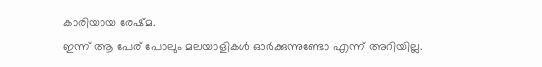കാരിയായ രേഷ്മ.
ഇന്ന് ആ പേര് പോലും മലയാളികൾ ഓർക്കുന്നുണ്ടോ എന്ന് അറിയില്ല.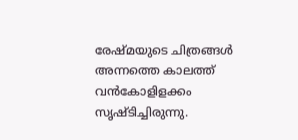രേഷ്മയുടെ ചിത്രങ്ങൾ അന്നത്തെ കാലത്ത് വൻകോളിളക്കം സൃഷ്ടിച്ചിരുന്നു.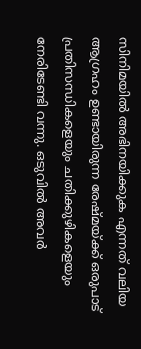സിനിമയിൽ അഭിനയിക്കുക എന്നത് വലിയ ആഗ്രഹം ഉണ്ടായിരുന്ന രേഷ്മയ്ക്ക് ഒരുപാട് പ്രതിസന്ധികളെയും ചതിക്കുഴികളെയും നേരിടേണ്ടി വന്നു. ഒടുവിൽ അവർ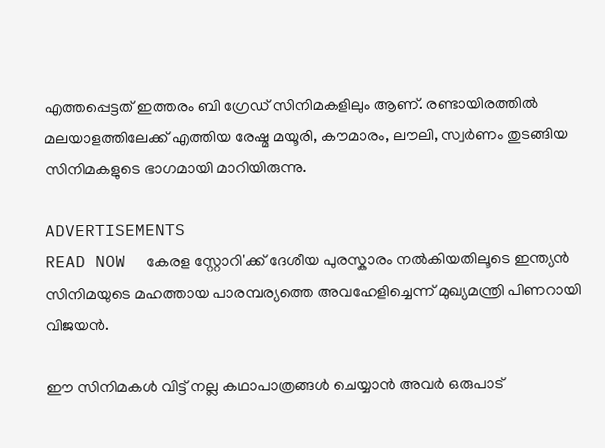എത്തപ്പെട്ടത് ഇത്തരം ബി ഗ്രേഡ് സിനിമകളിലും ആണ്. രണ്ടായിരത്തിൽ മലയാളത്തിലേക്ക് എത്തിയ രേഷ്മ മയൂരി, കൗമാരം, ലൗലി, സ്വർണം തുടങ്ങിയ സിനിമകളുടെ ഭാഗമായി മാറിയിരുന്നു.

ADVERTISEMENTS
READ NOW  കേരള സ്റ്റോറി'ക്ക് ദേശീയ പുരസ്കാരം നൽകിയതിലൂടെ ഇന്ത്യൻ സിനിമയുടെ മഹത്തായ പാരമ്പര്യത്തെ അവഹേളിച്ചെന്ന് മുഖ്യമന്ത്രി പിണറായി വിജയൻ.

ഈ സിനിമകൾ വിട്ട് നല്ല കഥാപാത്രങ്ങൾ ചെയ്യാൻ അവർ ഒരുപാട്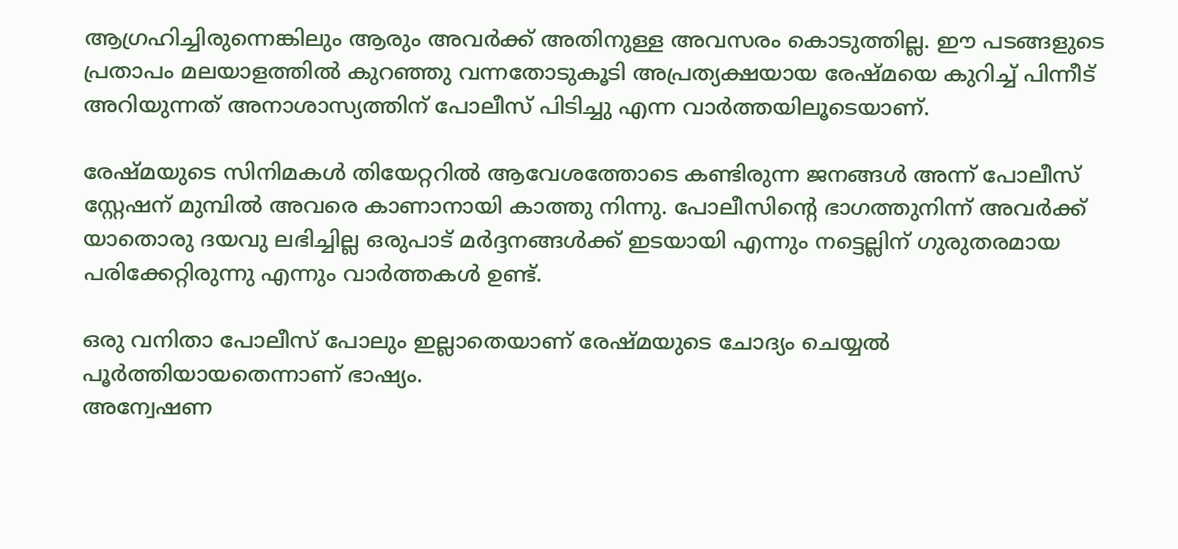ആഗ്രഹിച്ചിരുന്നെങ്കിലും ആരും അവർക്ക് അതിനുള്ള അവസരം കൊടുത്തില്ല. ഈ പടങ്ങളുടെ പ്രതാപം മലയാളത്തിൽ കുറഞ്ഞു വന്നതോടുകൂടി അപ്രത്യക്ഷയായ രേഷ്മയെ കുറിച്ച് പിന്നീട് അറിയുന്നത് അനാശാസ്യത്തിന് പോലീസ് പിടിച്ചു എന്ന വാർത്തയിലൂടെയാണ്.

രേഷ്മയുടെ സിനിമകൾ തിയേറ്ററിൽ ആവേശത്തോടെ കണ്ടിരുന്ന ജനങ്ങൾ അന്ന് പോലീസ് സ്റ്റേഷന് മുമ്പിൽ അവരെ കാണാനായി കാത്തു നിന്നു. പോലീസിന്റെ ഭാഗത്തുനിന്ന് അവർക്ക് യാതൊരു ദയവു ലഭിച്ചില്ല ഒരുപാട് മർദ്ദനങ്ങൾക്ക് ഇടയായി എന്നും നട്ടെല്ലിന് ഗുരുതരമായ പരിക്കേറ്റിരുന്നു എന്നും വാർത്തകൾ ഉണ്ട്.

ഒരു വനിതാ പോലീസ് പോലും ഇല്ലാതെയാണ് രേഷ്മയുടെ ചോദ്യം ചെയ്യൽ പൂർത്തിയായതെന്നാണ് ഭാഷ്യം.
അന്വേഷണ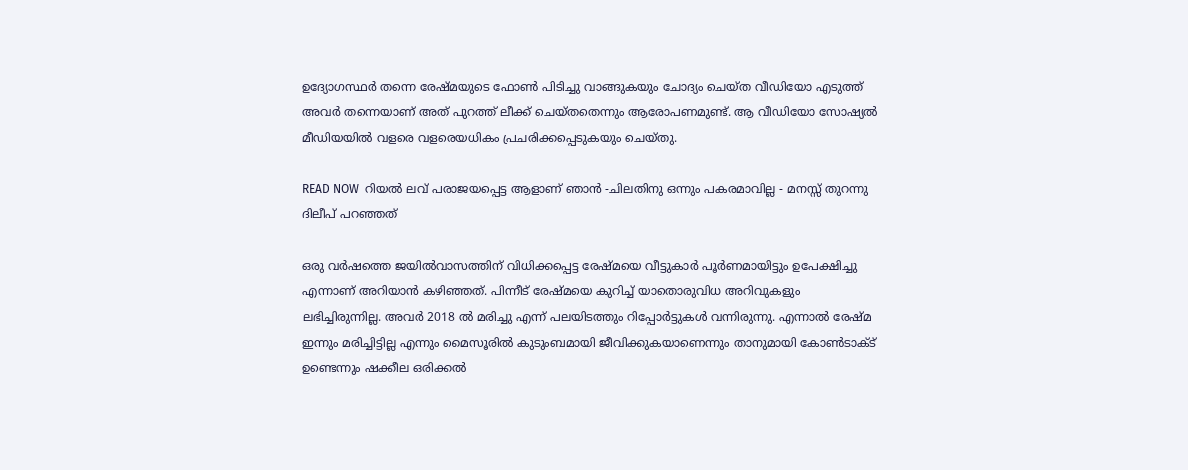ഉദ്യോഗസ്ഥർ തന്നെ രേഷ്മയുടെ ഫോൺ പിടിച്ചു വാങ്ങുകയും ചോദ്യം ചെയ്ത വീഡിയോ എടുത്ത് അവർ തന്നെയാണ് അത് പുറത്ത് ലീക്ക് ചെയ്തതെന്നും ആരോപണമുണ്ട്. ആ വീഡിയോ സോഷ്യൽ മീഡിയയിൽ വളരെ വളരെയധികം പ്രചരിക്കപ്പെടുകയും ചെയ്തു.

READ NOW  റിയൽ ലവ് പരാജയപ്പെട്ട ആളാണ് ഞാൻ -ചിലതിനു ഒന്നും പകരമാവില്ല - മനസ്സ് തുറന്നു ദിലീപ് പറഞ്ഞത്

ഒരു വർഷത്തെ ജയിൽവാസത്തിന് വിധിക്കപ്പെട്ട രേഷ്മയെ വീട്ടുകാർ പൂർണമായിട്ടും ഉപേക്ഷിച്ചു എന്നാണ് അറിയാൻ കഴിഞ്ഞത്. പിന്നീട് രേഷ്മയെ കുറിച്ച് യാതൊരുവിധ അറിവുകളും ലഭിച്ചിരുന്നില്ല. അവർ 2018 ൽ മരിച്ചു എന്ന് പലയിടത്തും റിപ്പോർട്ടുകൾ വന്നിരുന്നു. എന്നാൽ രേഷ്മ ഇന്നും മരിച്ചിട്ടില്ല എന്നും മൈസൂരിൽ കുടുംബമായി ജീവിക്കുകയാണെന്നും താനുമായി കോൺടാക്ട് ഉണ്ടെന്നും ഷക്കീല ഒരിക്കൽ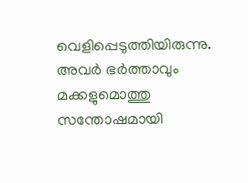വെളിപ്പെടുത്തിയിരുന്നു. അവർ ഭർത്താവും മക്കളുമൊത്തു സന്തോഷമായി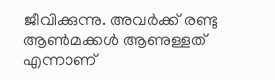ജീവിക്കുന്നു. അവർക്ക് രണ്ടു ആൺമക്കൾ ആണുള്ളത് എന്നാണ്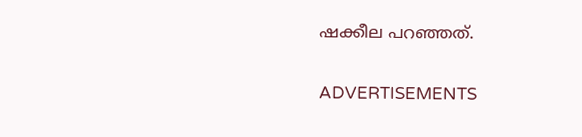ഷക്കീല പറഞ്ഞത്.

ADVERTISEMENTS